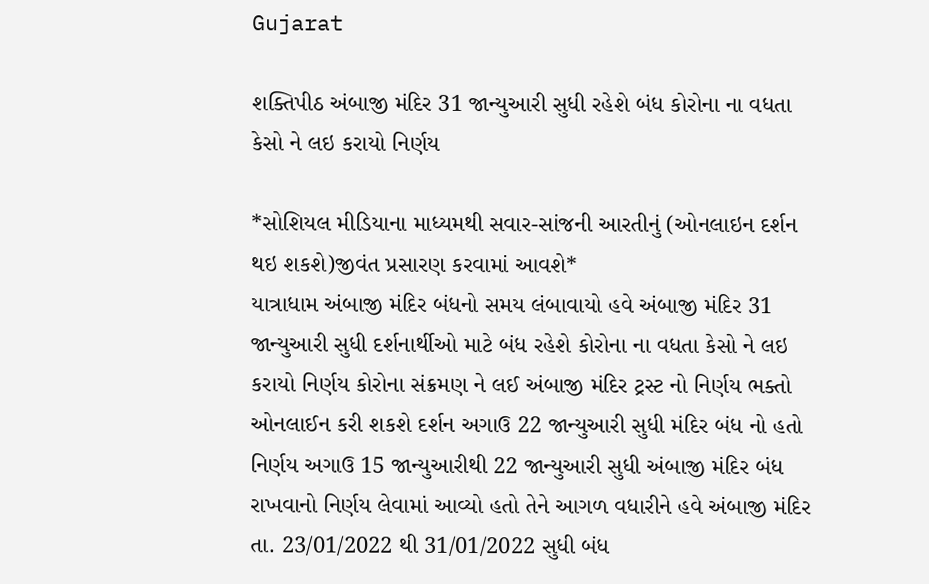Gujarat

શક્તિપીઠ અંબાજી મંદિર 31 જાન્યુઆરી સુધી રહેશે બંધ કોરોના ના વધતા કેસો ને લઇ કરાયો નિર્ણય

*સોશિયલ મીડિયાના માધ્યમથી સવાર-સાંજની આરતીનું (ઓનલાઇન દર્શન થઇ શકશે)જીવંત પ્રસારણ કરવામાં આવશે*
યાત્રાધામ અંબાજી મંદિર બંધનો સમય લંબાવાયો હવે અંબાજી મંદિર 31 જાન્યુઆરી સુધી દર્શનાર્થીઓ માટે બંધ રહેશે કોરોના ના વધતા કેસો ને લઇ કરાયો નિર્ણય કોરોના સંક્રમણ ને લઈ અંબાજી મંદિર ટ્રસ્ટ નો નિર્ણય ભક્તો ઓનલાઈન કરી શકશે દર્શન અગાઉ 22 જાન્યુઆરી સુધી મંદિર બંધ નો હતો નિર્ણય અગાઉ 15 જાન્યુઆરીથી 22 જાન્યુઆરી સુધી અંબાજી મંદિર બંધ રાખવાનો નિર્ણય લેવામાં આવ્યો હતો તેને આગળ વધારીને હવે અંબાજી મંદિર તા. 23/01/2022 થી 31/01/2022 સુધી બંધ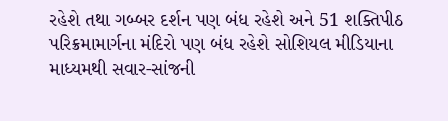રહેશે તથા ગબ્બર દર્શન પણ બંધ રહેશે અને 51 શક્તિપીઠ પરિક્રમામાર્ગના મંદિરો પણ બંધ રહેશે સોશિયલ મીડિયાના માધ્યમથી સવાર-સાંજની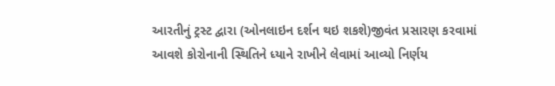આરતીનું ટ્રસ્ટ દ્વારા (ઓનલાઇન દર્શન થઇ શકશે)જીવંત પ્રસારણ કરવામાં આવશે કોરોનાની સ્થિતિને ધ્યાને રાખીને લેવામાં આવ્યો નિર્ણય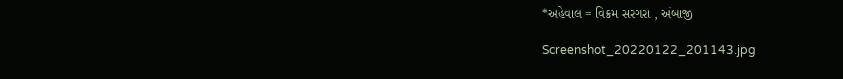*અહેવાલ = વિક્રમ સરગરા , અંબાજી

Screenshot_20220122_201143.jpg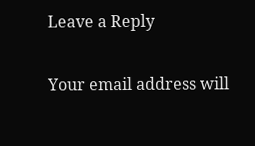Leave a Reply

Your email address will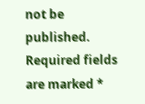not be published. Required fields are marked *